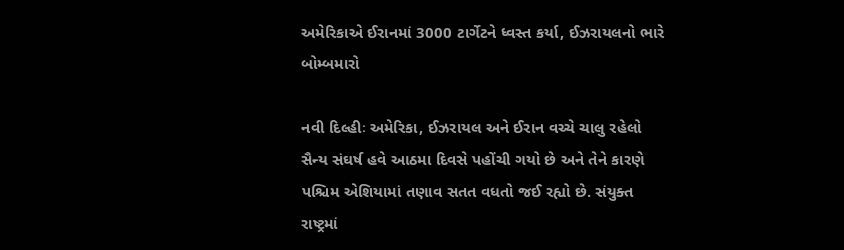અમેરિકાએ ઈરાનમાં 3000 ટાર્ગેટને ધ્વસ્ત કર્યા, ઈઝરાયલનો ભારે બોમ્બમારો

નવી દિલ્હીઃ અમેરિકા, ઈઝરાયલ અને ઈરાન વચ્ચે ચાલુ રહેલો સૈન્ય સંઘર્ષ હવે આઠમા દિવસે પહોંચી ગયો છે અને તેને કારણે પશ્ચિમ એશિયામાં તણાવ સતત વધતો જઈ રહ્યો છે. સંયુક્ત રાષ્ટ્રમાં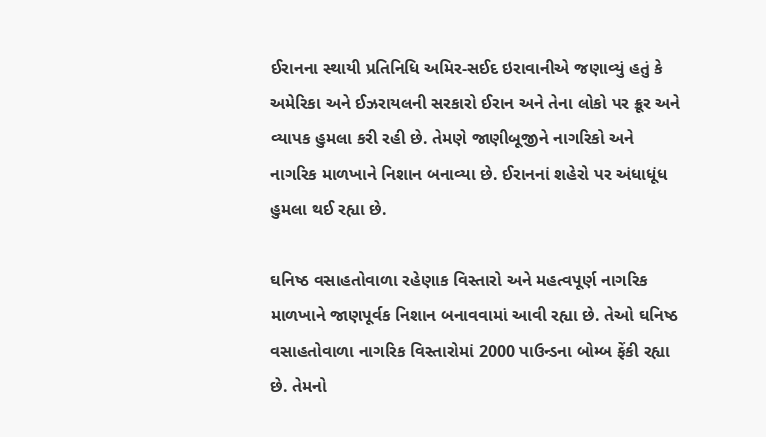ઈરાનના સ્થાયી પ્રતિનિધિ અમિર-સઈદ ઇરાવાનીએ જણાવ્યું હતું કે અમેરિકા અને ઈઝરાયલની સરકારો ઈરાન અને તેના લોકો પર ક્રૂર અને વ્યાપક હુમલા કરી રહી છે. તેમણે જાણીબૂજીને નાગરિકો અને નાગરિક માળખાને નિશાન બનાવ્યા છે. ઈરાનનાં શહેરો પર અંધાધૂંધ હુમલા થઈ રહ્યા છે.

ઘનિષ્ઠ વસાહતોવાળા રહેણાક વિસ્તારો અને મહત્વપૂર્ણ નાગરિક માળખાને જાણપૂર્વક નિશાન બનાવવામાં આવી રહ્યા છે. તેઓ ઘનિષ્ઠ વસાહતોવાળા નાગરિક વિસ્તારોમાં 2000 પાઉન્ડના બોમ્બ ફેંકી રહ્યા છે. તેમનો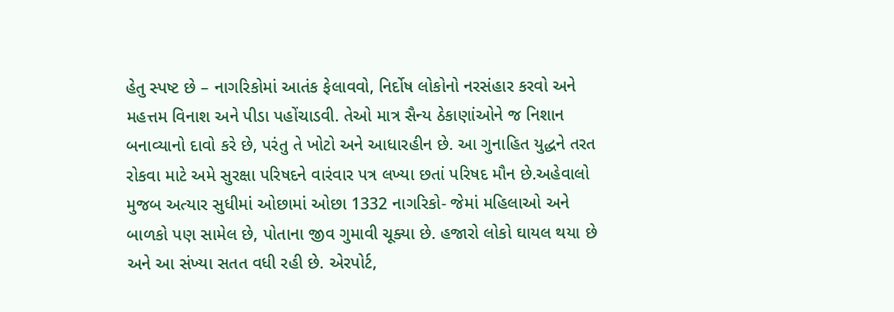હેતુ સ્પષ્ટ છે – નાગરિકોમાં આતંક ફેલાવવો, નિર્દોષ લોકોનો નરસંહાર કરવો અને મહત્તમ વિનાશ અને પીડા પહોંચાડવી. તેઓ માત્ર સૈન્ય ઠેકાણાંઓને જ નિશાન બનાવ્યાનો દાવો કરે છે, પરંતુ તે ખોટો અને આધારહીન છે. આ ગુનાહિત યુદ્ધને તરત રોકવા માટે અમે સુરક્ષા પરિષદને વારંવાર પત્ર લખ્યા છતાં પરિષદ મૌન છે.અહેવાલો મુજબ અત્યાર સુધીમાં ઓછામાં ઓછા 1332 નાગરિકો- જેમાં મહિલાઓ અને બાળકો પણ સામેલ છે, પોતાના જીવ ગુમાવી ચૂક્યા છે. હજારો લોકો ઘાયલ થયા છે અને આ સંખ્યા સતત વધી રહી છે. એરપોર્ટ,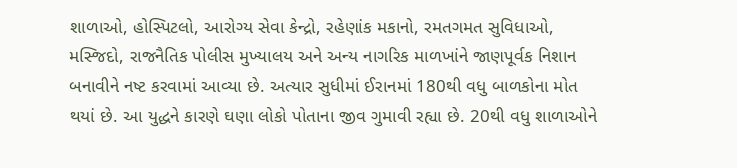શાળાઓ, હોસ્પિટલો, આરોગ્ય સેવા કેન્દ્રો, રહેણાંક મકાનો, રમતગમત સુવિધાઓ, મસ્જિદો, રાજનૈતિક પોલીસ મુખ્યાલય અને અન્ય નાગરિક માળખાંને જાણપૂર્વક નિશાન બનાવીને નષ્ટ કરવામાં આવ્યા છે. અત્યાર સુધીમાં ઈરાનમાં 180થી વધુ બાળકોના મોત થયાં છે. આ યુદ્ધને કારણે ઘણા લોકો પોતાના જીવ ગુમાવી રહ્યા છે. 20થી વધુ શાળાઓને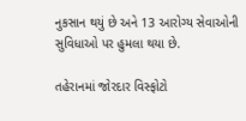નુકસાન થયું છે અને 13 આરોગ્ય સેવાઓની સુવિધાઓ પર હુમલા થયા છે.

તહેરાનમાં જોરદાર વિસ્ફોટો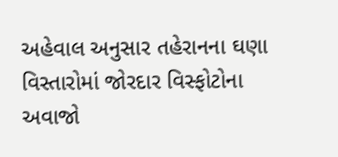અહેવાલ અનુસાર તહેરાનના ઘણા વિસ્તારોમાં જોરદાર વિસ્ફોટોના અવાજો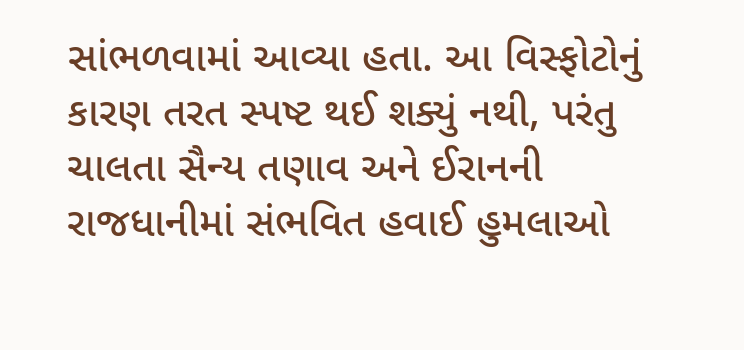સાંભળવામાં આવ્યા હતા. આ વિસ્ફોટોનું કારણ તરત સ્પષ્ટ થઈ શક્યું નથી, પરંતુ ચાલતા સૈન્ય તણાવ અને ઈરાનની રાજધાનીમાં સંભવિત હવાઈ હુમલાઓ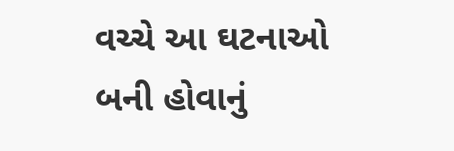વચ્ચે આ ઘટનાઓ બની હોવાનું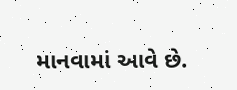માનવામાં આવે છે.